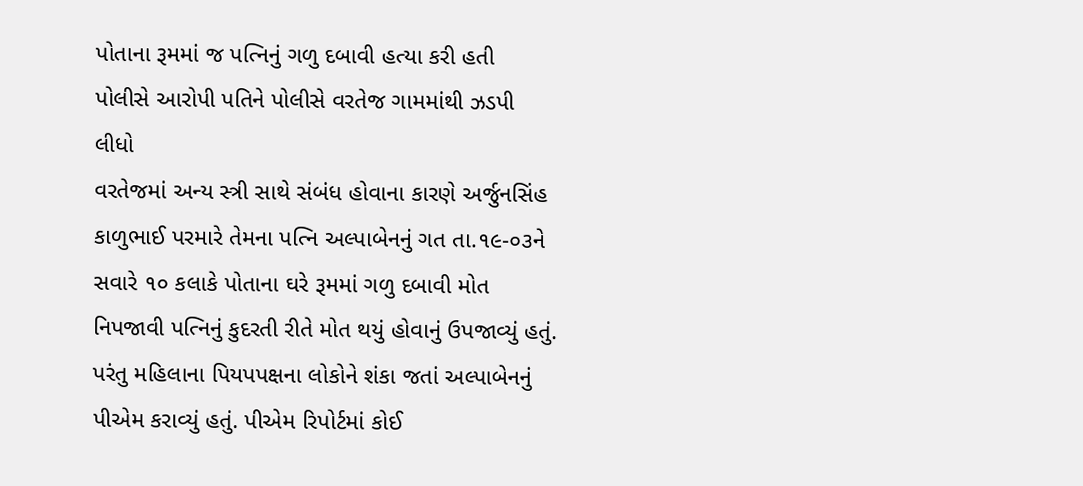પોતાના રૂમમાં જ પત્નિનું ગળુ દબાવી હત્યા કરી હતી
પોલીસે આરોપી પતિને પોલીસે વરતેજ ગામમાંથી ઝડપી લીધો
વરતેજમાં અન્ય સ્ત્રી સાથે સંબંધ હોવાના કારણે અર્જુનસિંહ કાળુભાઈ પરમારે તેમના પત્નિ અલ્પાબેનનું ગત તા.૧૯-૦૩ને સવારે ૧૦ કલાકે પોતાના ઘરે રૂમમાં ગળુ દબાવી મોત નિપજાવી પત્નિનું કુદરતી રીતે મોત થયું હોવાનું ઉપજાવ્યું હતું. પરંતુ મહિલાના પિયપપક્ષના લોકોને શંકા જતાં અલ્પાબેનનું પીએમ કરાવ્યું હતું. પીએમ રિપોર્ટમાં કોઈ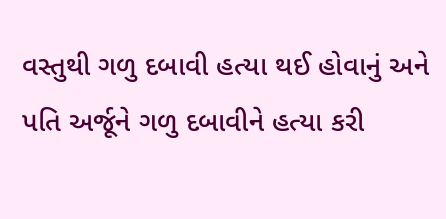વસ્તુથી ગળુ દબાવી હત્યા થઈ હોવાનું અને પતિ અર્જૂને ગળુ દબાવીને હત્યા કરી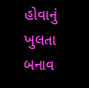હોવાનું ખુલતા બનાવ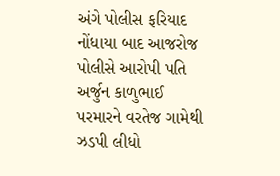અંગે પોલીસ ફરિયાદ નોંધાયા બાદ આજરોજ પોલીસે આરોપી પતિ અર્જુન કાળુભાઈ પરમારને વરતેજ ગામેથી ઝડપી લીધો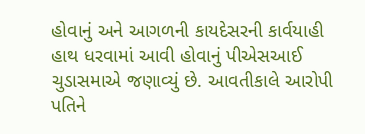હોવાનું અને આગળની કાયદેસરની કાર્વયાહી હાથ ધરવામાં આવી હોવાનું પીએસઆઈ ચુડાસમાએ જણાવ્યું છે. આવતીકાલે આરોપી પતિને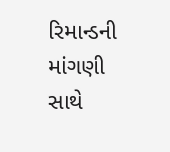રિમાન્ડની માંગણી સાથે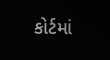કોર્ટમાં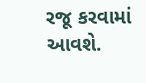રજૂ કરવામાં આવશે.